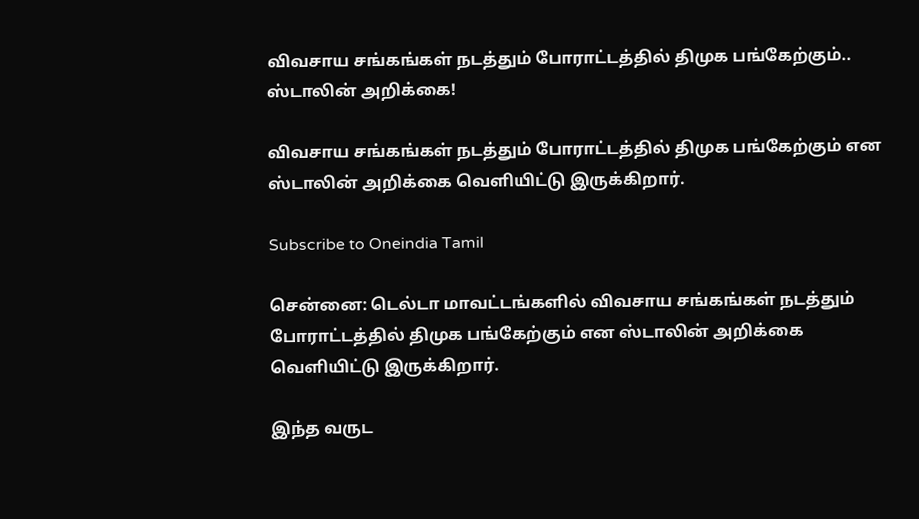விவசாய சங்கங்கள் நடத்தும் போராட்டத்தில் திமுக பங்கேற்கும்.. ஸ்டாலின் அறிக்கை!

விவசாய சங்கங்கள் நடத்தும் போராட்டத்தில் திமுக பங்கேற்கும் என ஸ்டாலின் அறிக்கை வெளியிட்டு இருக்கிறார்.

Subscribe to Oneindia Tamil

சென்னை: டெல்டா மாவட்டங்களில் விவசாய சங்கங்கள் நடத்தும் போராட்டத்தில் திமுக பங்கேற்கும் என ஸ்டாலின் அறிக்கை வெளியிட்டு இருக்கிறார்.

இந்த வருட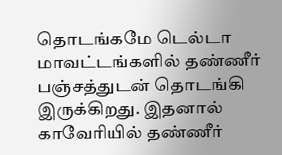தொடங்கமே டெல்டா மாவட்டங்களில் தண்ணீர் பஞ்சத்துடன் தொடங்கி இருக்கிறது. இதனால் காவேரியில் தண்ணீர்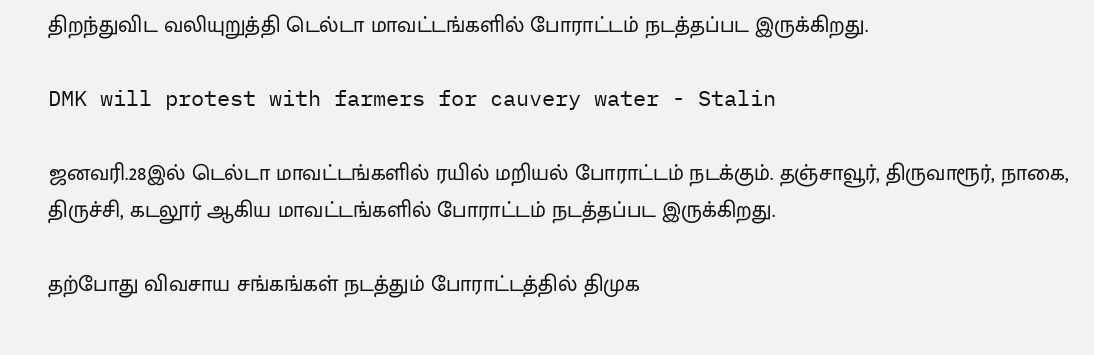திறந்துவிட வலியுறுத்தி டெல்டா மாவட்டங்களில் போராட்டம் நடத்தப்பட இருக்கிறது.

DMK will protest with farmers for cauvery water - Stalin

ஜனவரி.28இல் டெல்டா மாவட்டங்களில் ரயில் மறியல் போராட்டம் நடக்கும். தஞ்சாவூர், திருவாரூர், நாகை, திருச்சி, கடலூர் ஆகிய மாவட்டங்களில் போராட்டம் நடத்தப்பட இருக்கிறது.

தற்போது விவசாய சங்கங்கள் நடத்தும் போராட்டத்தில் திமுக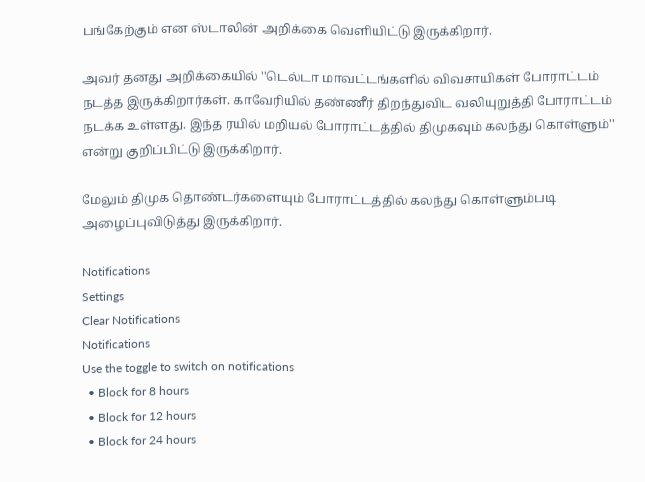பங்கேற்கும் என ஸ்டாலின் அறிக்கை வெளியிட்டு இருக்கிறார்.

அவர் தனது அறிக்கையில் ''டெல்டா மாவட்டங்களில் விவசாயிகள் போராட்டம் நடத்த இருக்கிறார்கள். காவேரியில் தண்ணீர் திறந்துவிட வலியுறுத்தி போராட்டம் நடக்க உள்ளது. இந்த ரயில் மறியல் போராட்டத்தில் திமுகவும் கலந்து கொள்ளும்'' என்று குறிப்பிட்டு இருக்கிறார்.

மேலும் திமுக தொண்டர்களையும் போராட்டத்தில் கலந்து கொள்ளும்படி அழைப்புவிடுத்து இருக்கிறார்.

Notifications
Settings
Clear Notifications
Notifications
Use the toggle to switch on notifications
  • Block for 8 hours
  • Block for 12 hours
  • Block for 24 hours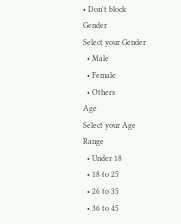• Don't block
Gender
Select your Gender
  • Male
  • Female
  • Others
Age
Select your Age Range
  • Under 18
  • 18 to 25
  • 26 to 35
  • 36 to 45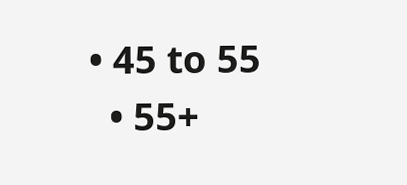• 45 to 55
  • 55+